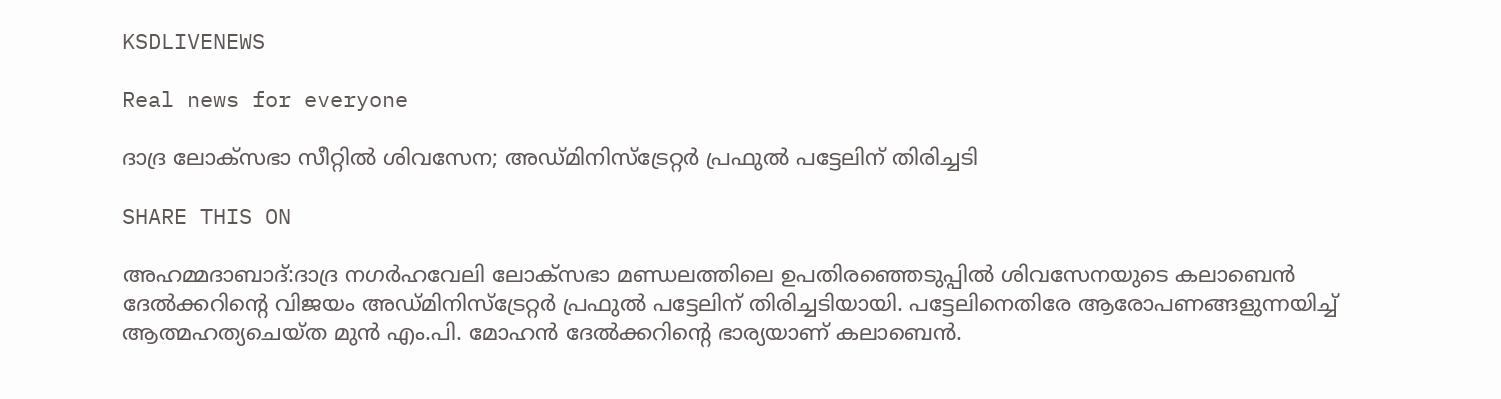KSDLIVENEWS

Real news for everyone

ദാദ്ര ലോക്‌സഭാ സീറ്റിൽ ശിവസേന; അഡ്മിനിസ്ട്രേറ്റർ പ്രഫുൽ പട്ടേലിന് തിരിച്ചടി

SHARE THIS ON

അഹമ്മദാബാദ്:ദാദ്ര നഗർഹവേലി ലോക്‌സഭാ മണ്ഡലത്തിലെ ഉപതിരഞ്ഞെടുപ്പിൽ ശിവസേനയുടെ കലാബെൻ ദേൽക്കറിന്റെ വിജയം അഡ്മിനിസ്‌ട്രേറ്റർ പ്രഫുൽ പട്ടേലിന് തിരിച്ചടിയായി. പട്ടേലിനെതിരേ ആരോപണങ്ങളുന്നയിച്ച് ആത്മഹത്യചെയ്ത മുൻ എം.പി. മോഹൻ ദേൽക്കറിന്റെ ഭാര്യയാണ് കലാബെൻ.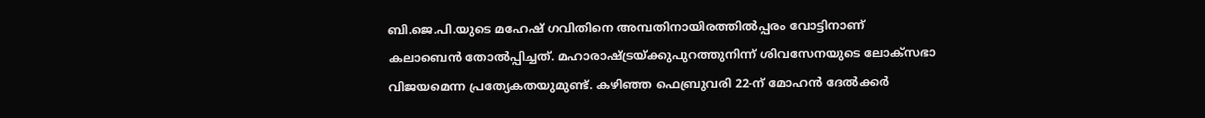ബി.ജെ.പി.യുടെ മഹേഷ് ഗവിതിനെ അമ്പതിനായിരത്തിൽപ്പരം വോട്ടിനാണ് കലാബെൻ തോൽപ്പിച്ചത്. മഹാരാഷ്ട്രയ്ക്കുപുറത്തുനിന്ന് ശിവസേനയുടെ ലോക്‌സഭാ വിജയമെന്ന പ്രത്യേകതയുമുണ്ട്. കഴിഞ്ഞ ഫെബ്രുവരി 22-ന് മോഹൻ ദേൽക്കർ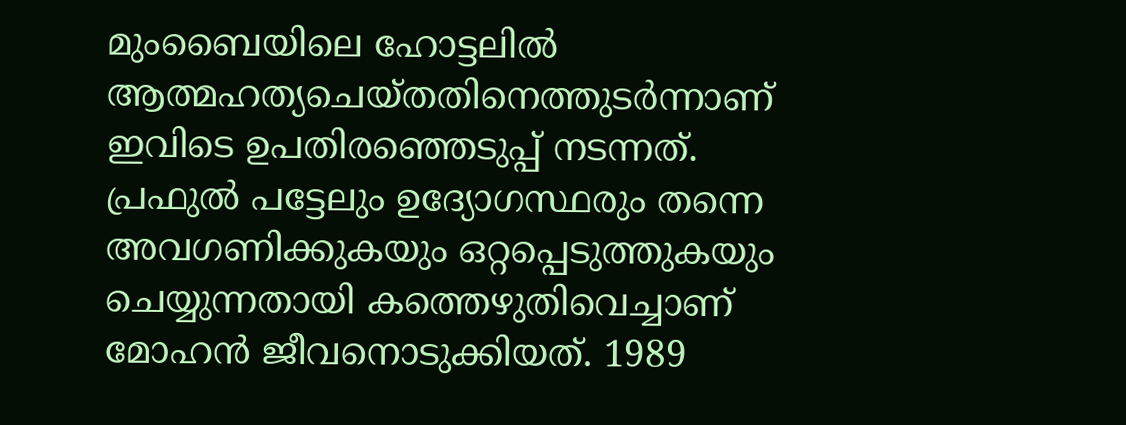മുംബൈയിലെ ഹോട്ടലിൽ ആത്മഹത്യചെയ്തതിനെത്തുടർന്നാണ് ഇവിടെ ഉപതിരഞ്ഞെടുപ്പ് നടന്നത്. പ്രഫുൽ പട്ടേലും ഉദ്യോഗസ്ഥരും തന്നെ അവഗണിക്കുകയും ഒറ്റപ്പെടുത്തുകയും ചെയ്യുന്നതായി കത്തെഴുതിവെച്ചാണ് മോഹൻ ജീവനൊടുക്കിയത്. 1989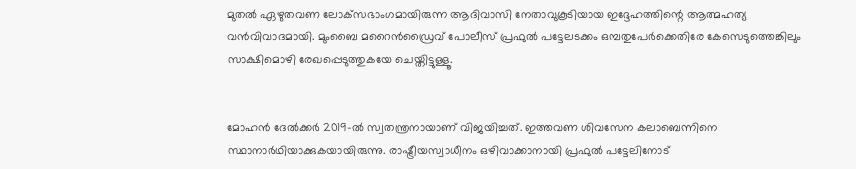മുതൽ ഏഴുതവണ ലോക്‌സഭാംഗമായിരുന്ന ആദിവാസി നേതാവുകൂടിയായ ഇദ്ദേഹത്തിന്റെ ആത്മഹത്യ വൻവിവാദമായി. മുംബൈ മറൈൻഡ്രൈവ് പോലീസ് പ്രഫുൽ പട്ടേലടക്കം ഒമ്പതുപേർക്കെതിരേ കേസെടുത്തെങ്കിലും സാക്ഷിമൊഴി രേഖപ്പെടുത്തുകയേ ചെയ്തിട്ടുള്ളൂ.


മോഹൻ ദേൽക്കർ 2019-ൽ സ്വതന്ത്രനായാണ് വിജയിച്ചത്. ഇത്തവണ ശിവസേന കലാബെന്നിനെ സ്ഥാനാർഥിയാക്കുകയായിരുന്നു. രാഷ്ട്രീയസ്വാധീനം ഒഴിവാക്കാനായി പ്രഫുൽ പട്ടേലിനോട്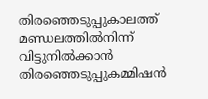തിരഞ്ഞെടുപ്പുകാലത്ത് മണ്ഡലത്തിൽനിന്ന് വിട്ടുനിൽക്കാൻ തിരഞ്ഞെടുപ്പുകമ്മിഷൻ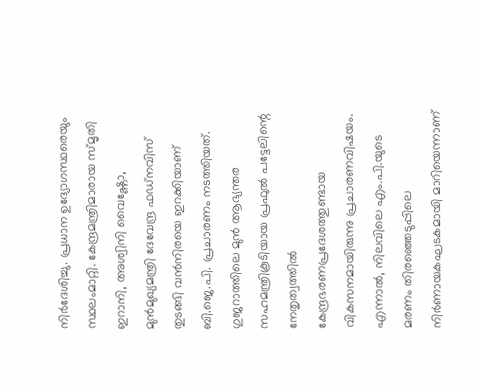നിർദേശിച്ചു. പ്രധാന ഉദ്യോഗസ്ഥരെയും സ്ഥലംമാറ്റി. കേന്ദ്രമന്ത്രിമാരായ സ്മൃതി ഇറാനി, അശ്വിനി വൈഷ്ണോ, മുൻമുഖ്യമന്ത്രി ദേവേന്ദ്ര ഫഡ്‌നവിസ് തുടങ്ങി വൻനിരയെ ഇറക്കിയാണ് ബി.ജെ.പി. പ്രചാരണം നടത്തിയത്. ഗുജറാത്തിലെ മുൻ ആഭ്യന്തര സഹമന്ത്രികൂടിയായ പ്രഫുൽ പട്ടേലിന്റെ നേതൃത്വത്തിൽ കേന്ദ്രഭരണപ്രദേശത്തുണ്ടായ വികസനമായിരുന്നു പ്രചാരണവിഷയം. എന്നാൽ, നിലവിലെ എം.പി.യുടെ മരണം തിരഞ്ഞെടുപ്പിലെ നിർണായകഘടകമായി മാറിയെന്നാണ്‌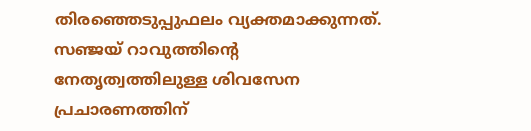തിരഞ്ഞെടുപ്പുഫലം വ്യക്തമാക്കുന്നത്. സഞ്ജയ് റാവുത്തിന്റെ നേതൃത്വത്തിലുള്ള ശിവസേന പ്രചാരണത്തിന്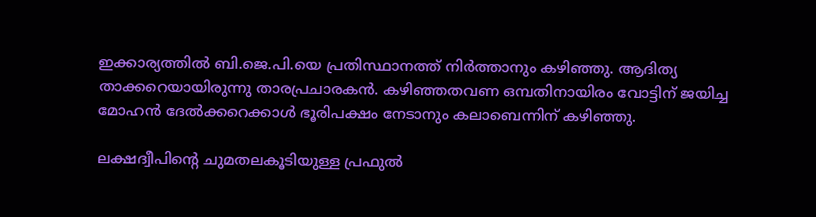ഇക്കാര്യത്തിൽ ബി.ജെ.പി.യെ പ്രതിസ്ഥാനത്ത് നിർത്താനും കഴിഞ്ഞു. ആദിത്യ താക്കറെയായിരുന്നു താരപ്രചാരകൻ. കഴിഞ്ഞതവണ ഒമ്പതിനായിരം വോട്ടിന് ജയിച്ച മോഹൻ ദേൽക്കറെക്കാൾ ഭൂരിപക്ഷം നേടാനും കലാബെന്നിന് കഴിഞ്ഞു.

ലക്ഷദ്വീപിന്റെ ചുമതലകൂടിയുള്ള പ്രഫുൽ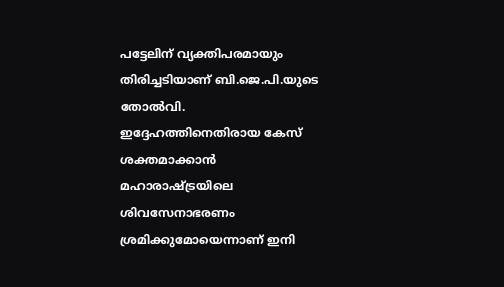പട്ടേലിന് വ്യക്തിപരമായും തിരിച്ചടിയാണ് ബി.ജെ.പി.യുടെ തോൽവി. ഇദ്ദേഹത്തിനെതിരായ കേസ് ശക്തമാക്കാൻ മഹാരാഷ്ട്രയിലെ ശിവസേനാഭരണം ശ്രമിക്കുമോയെന്നാണ് ഇനി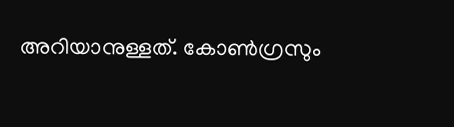അറിയാനുള്ളത്. കോൺഗ്രസും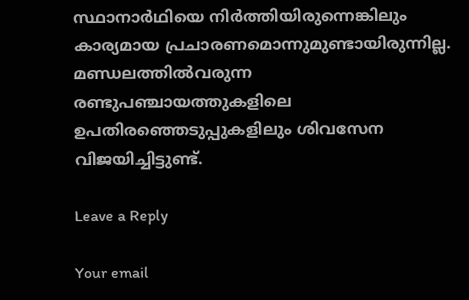സ്ഥാനാർഥിയെ നിർത്തിയിരുന്നെങ്കിലും കാര്യമായ പ്രചാരണമൊന്നുമുണ്ടായിരുന്നില്ല. മണ്ഡലത്തിൽവരുന്ന രണ്ടുപഞ്ചായത്തുകളിലെ ഉപതിരഞ്ഞെടുപ്പുകളിലും ശിവസേന വിജയിച്ചിട്ടുണ്ട്.

Leave a Reply

Your email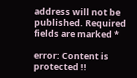address will not be published. Required fields are marked *

error: Content is protected !!